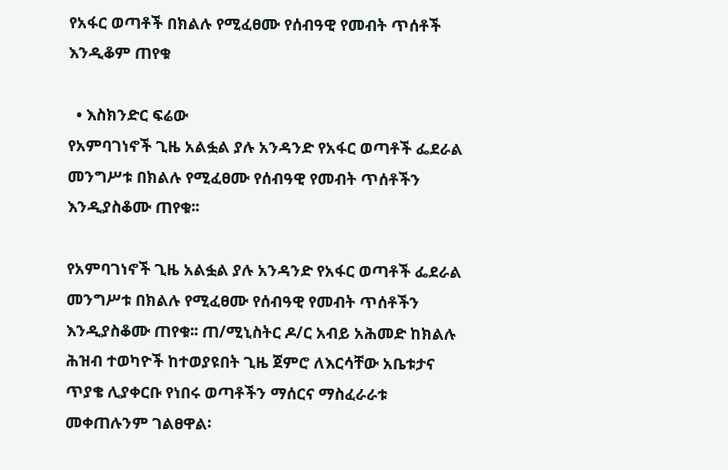የአፋር ወጣቶች በክልሉ የሚፈፀሙ የሰብዓዊ የመብት ጥሰቶች እንዲቆም ጠየቁ

  • እስክንድር ፍሬው
የአምባገነኖች ጊዜ አልፏል ያሉ አንዳንድ የአፋር ወጣቶች ፌደራል መንግሥቱ በክልሉ የሚፈፀሙ የሰብዓዊ የመብት ጥሰቶችን እንዲያስቆሙ ጠየቁ፡፡

የአምባገነኖች ጊዜ አልፏል ያሉ አንዳንድ የአፋር ወጣቶች ፌደራል መንግሥቱ በክልሉ የሚፈፀሙ የሰብዓዊ የመብት ጥሰቶችን እንዲያስቆሙ ጠየቁ፡፡ ጠ/ሚኒስትር ዶ/ር አብይ አሕመድ ከክልሉ ሕዝብ ተወካዮች ከተወያዩበት ጊዜ ጀምሮ ለእርሳቸው አቤቱታና ጥያቄ ሊያቀርቡ የነበሩ ወጣቶችን ማሰርና ማስፈራራቱ መቀጠሉንም ገልፀዋል፡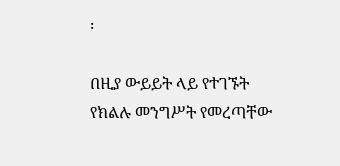፡

በዚያ ውይይት ላይ የተገኙት የክልሉ መንግሥት የመረጣቸው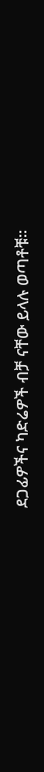ደጋፊዎችና ካድሬዎች ብቻ ናቸው ይላሉ ወጣቶቹ፡፡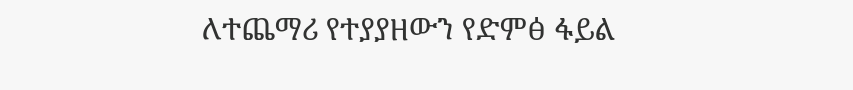ለተጨማሪ የተያያዘውን የድምፅ ፋይል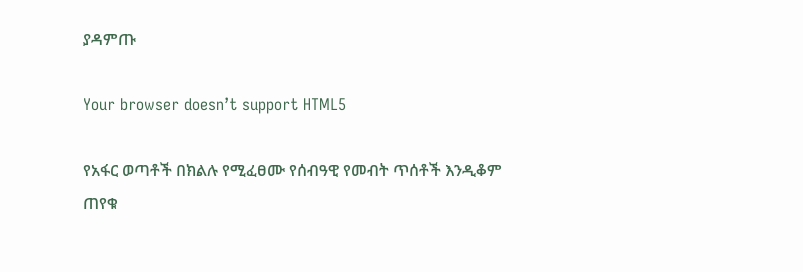ያዳምጡ

Your browser doesn’t support HTML5

የአፋር ወጣቶች በክልሉ የሚፈፀሙ የሰብዓዊ የመብት ጥሰቶች እንዲቆም ጠየቁ